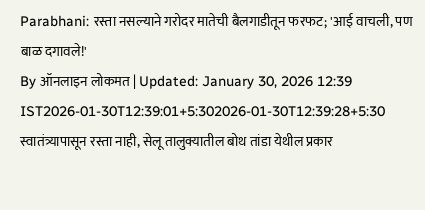Parabhani: रस्ता नसल्याने गरोदर मातेची बैलगाडीतून फरफट; 'आई वाचली, पण बाळ दगावले!'
By ऑनलाइन लोकमत | Updated: January 30, 2026 12:39 IST2026-01-30T12:39:01+5:302026-01-30T12:39:28+5:30
स्वातंत्र्यापासून रस्ता नाही, सेलू तालुक्यातील बोथ तांडा येथील प्रकार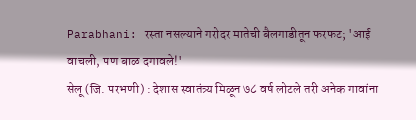Parabhani: रस्ता नसल्याने गरोदर मातेची बैलगाडीतून फरफट; 'आई वाचली, पण बाळ दगावले!'
सेलू (जि. परभणी) : देशास स्वातंत्र्य मिळून ७८ वर्ष लोटले तरी अनेक गावांना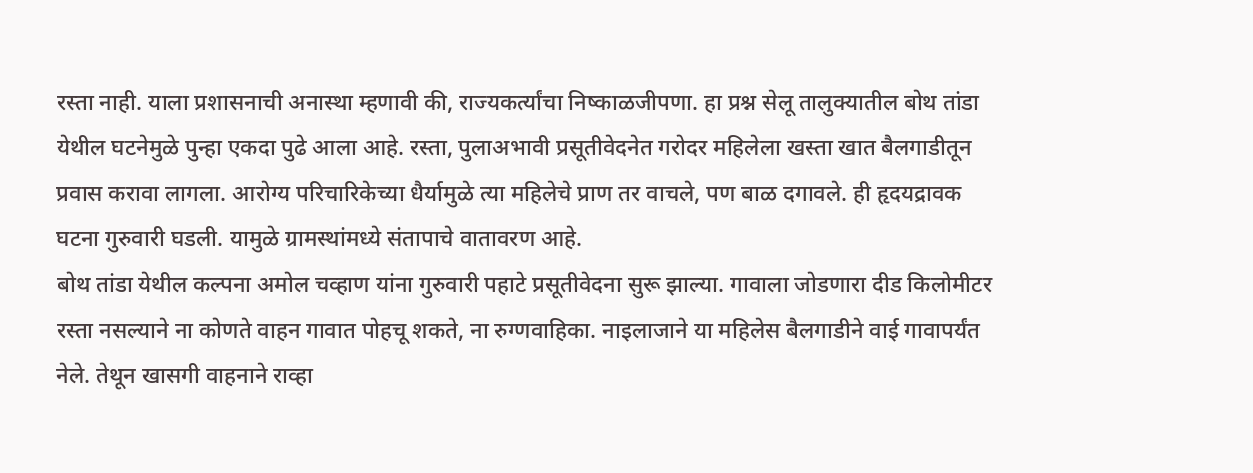रस्ता नाही. याला प्रशासनाची अनास्था म्हणावी की, राज्यकर्त्यांचा निष्काळजीपणा. हा प्रश्न सेलू तालुक्यातील बोथ तांडा येथील घटनेमुळे पुन्हा एकदा पुढे आला आहे. रस्ता, पुलाअभावी प्रसूतीवेदनेत गरोदर महिलेला खस्ता खात बैलगाडीतून प्रवास करावा लागला. आरोग्य परिचारिकेच्या धैर्यामुळे त्या महिलेचे प्राण तर वाचले, पण बाळ दगावले. ही हृदयद्रावक घटना गुरुवारी घडली. यामुळे ग्रामस्थांमध्ये संतापाचे वातावरण आहे.
बोथ तांडा येथील कल्पना अमोल चव्हाण यांना गुरुवारी पहाटे प्रसूतीवेदना सुरू झाल्या. गावाला जोडणारा दीड किलोमीटर रस्ता नसल्याने ना कोणते वाहन गावात पोहचू शकते, ना रुग्णवाहिका. नाइलाजाने या महिलेस बैलगाडीने वाई गावापर्यंत नेले. तेथून खासगी वाहनाने राव्हा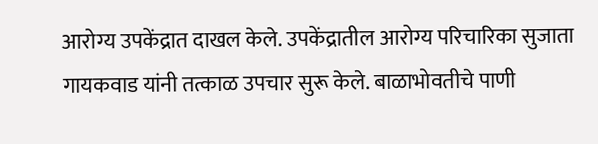आरोग्य उपकेंद्रात दाखल केले. उपकेंद्रातील आरोग्य परिचारिका सुजाता गायकवाड यांनी तत्काळ उपचार सुरू केले. बाळाभोवतीचे पाणी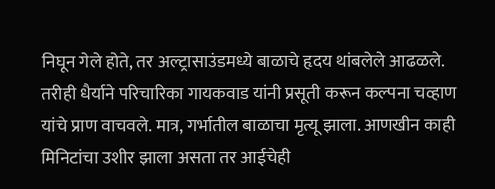निघून गेले होते, तर अल्ट्रासाउंडमध्ये बाळाचे हृदय थांबलेले आढळले. तरीही धैर्याने परिचारिका गायकवाड यांनी प्रसूती करून कल्पना चव्हाण यांचे प्राण वाचवले. मात्र, गर्भातील बाळाचा मृत्यू झाला. आणखीन काही मिनिटांचा उशीर झाला असता तर आईचेही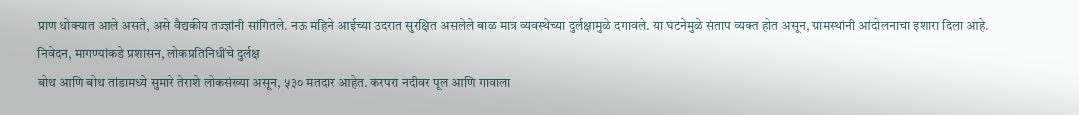प्राण धोक्यात आले असते, असे वैद्यकीय तज्ज्ञांनी सांगितले. नऊ महिने आईच्या उदरात सुरक्षित असलेले बाळ मात्र व्यवस्थेच्या दुर्लक्षामुळे दगावले. या घटनेमुळे संताप व्यक्त होत असून, ग्रामस्थांनी आंदोलनाचा इशारा दिला आहे.
निवेदन, मागण्यांकडे प्रशासन, लोकप्रतिनिधींचे दुर्लक्ष
बोथ आणि बोथ तांडामध्ये सुमारे तेराशे लोकसंख्या असून, ५३० मतदार आहेत. करपरा नदीवर पूल आणि गावाला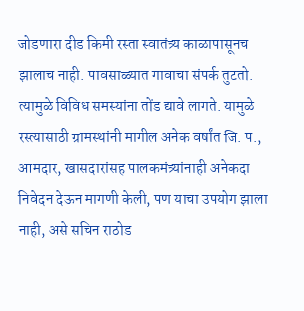जोडणारा दीड किमी रस्ता स्वातंत्र्य काळापासूनच झालाच नाही. पावसाळ्यात गावाचा संपर्क तुटतो. त्यामुळे विविध समस्यांना तोंड द्यावे लागते. यामुळे रस्त्यासाठी ग्रामस्थांनी मागील अनेक वर्षांत जि. प., आमदार, खासदारांसह पालकमंत्र्यांनाही अनेकदा निवेदन देऊन मागणी केली, पण याचा उपयोग झाला नाही, असे सचिन राठोड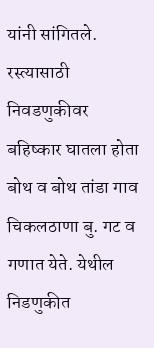यांनी सांगितले.
रस्त्यासाठी निवडणुकीवर बहिष्कार घातला होता
बोथ व बोथ तांडा गाव चिकलठाणा बु. गट व गणात येते. येथील निडणुकीत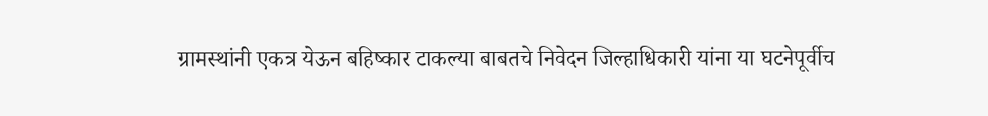ग्रामस्थांनी एकत्र येऊन बहिष्कार टाकल्या बाबतचे निवेदन जिल्हाधिकारी यांना या घटनेपूर्वीच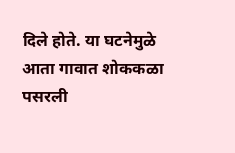दिले होते. या घटनेमुळे आता गावात शोककळा पसरली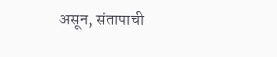असून, संतापाची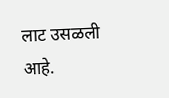लाट उसळली आहे.